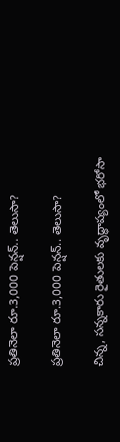ప్రతినెలా రూ.3,000 పెన్షన్.. తెలుసా?

ప్రతినెలా రూ.3,000 పెన్షన్.. తెలుసా?

చిన్న, సన్నకారు రైతులకు వృద్ధాప్యంలో భరోసా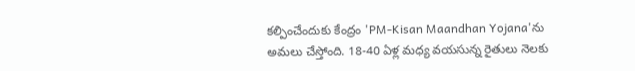కల్పించేందుకు కేంద్రం 'PM-Kisan Maandhan Yojana'ను అమలు చేస్తోంది. 18-40 ఏళ్ల మధ్య వయసున్న రైతులు నెలకు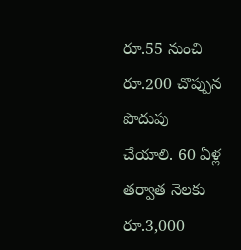రూ.55 నుంచి రూ.200 చొప్పున పొదుపు చేయాలి. 60 ఏళ్ల తర్వాత నెలకు రూ.3,000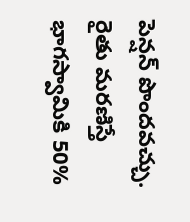పెన్షన్ పొందవచ్చు. రైతు మరణిస్తే భాగస్వామికి 50%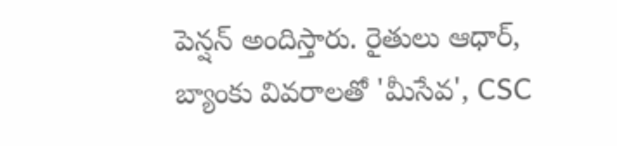పెన్షన్ అందిస్తారు. రైతులు ఆధార్, బ్యాంకు వివరాలతో 'మీసేవ', CSC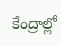కేంద్రాల్లో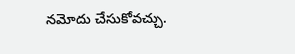నమోదు చేసుకోవచ్చు.